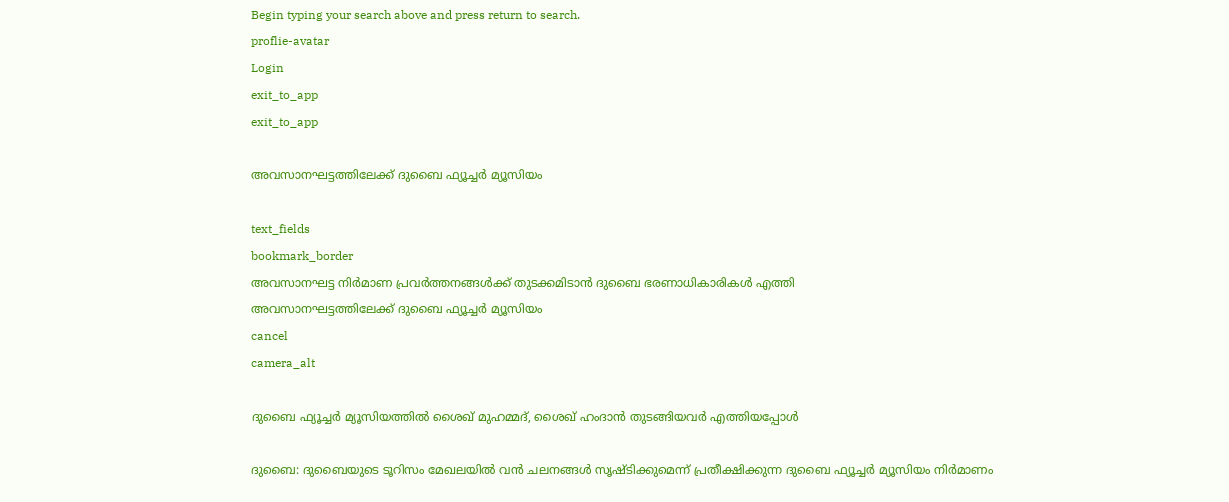Begin typing your search above and press return to search.
proflie-avatar
Login
exit_to_app
exit_to_app

അവസാനഘട്ടത്തിലേക്ക് ദുബൈ ഫ്യൂച്ചർ മ്യൂസിയം

text_fields
bookmark_border
അവസാനഘട്ട നിർമാണ പ്രവർത്തനങ്ങൾക്ക് തുടക്കമിടാൻ ദുബൈ ഭരണാധികാരികൾ എത്തി
അവസാനഘട്ടത്തിലേക്ക് ദുബൈ ഫ്യൂച്ചർ മ്യൂസിയം
cancel
camera_alt

ദുബൈ ഫ്യൂച്ചർ മ്യൂസിയത്തിൽ ശൈഖ് മുഹമ്മദ്, ശൈഖ് ഹംദാൻ തുടങ്ങിയവർ എത്തിയപ്പോൾ

ദുബൈ: ദുബൈയുടെ ടൂറിസം മേഖലയിൽ വൻ ചലനങ്ങൾ സൃഷ്ടിക്കുമെന്ന് പ്രതീക്ഷിക്കുന്ന ദുബൈ ഫ്യൂച്ചർ മ്യൂസിയം നിർമാണം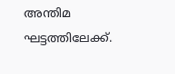അന്തിമ ഘട്ടത്തിലേക്ക്.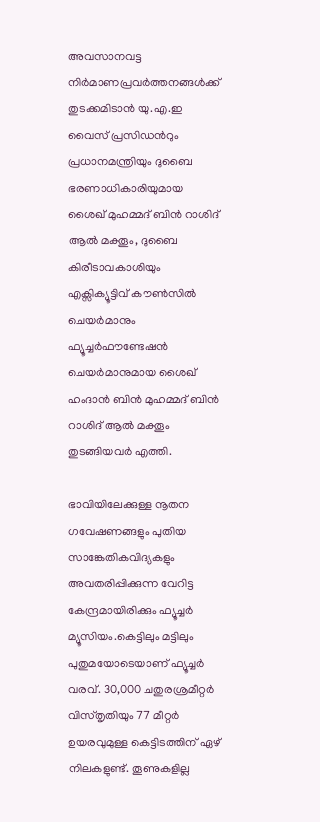അവസാനവട്ട നിർമാണപ്രവർത്തനങ്ങൾക്ക് തുടക്കമിടാൻ യു.എ.ഇ വൈസ് പ്രസിഡൻറും പ്രധാനമന്ത്രിയും ദുബൈ ഭരണാധികാരിയുമായ ശൈഖ് മുഹമ്മദ് ബിൻ റാശിദ് ആൽ മക്തൂം, ദുബൈ കിരീടാവകാശിയും എക്സിക്യൂട്ടിവ് കൗൺസിൽ ചെയർമാനും ഫ്യൂച്ചർഫൗണ്ടേഷൻ ചെയർമാനുമായ ശൈഖ് ഹംദാൻ ബിൻ മുഹമ്മദ് ബിൻ റാശിദ് ആൽ മക്തൂം തുടങ്ങിയവർ എത്തി.

ഭാവിയിലേക്കുള്ള നൂതന ഗവേഷണങ്ങളും പുതിയ സാങ്കേതികവിദ്യകളും അവതരിപ്പിക്കുന്ന വേറിട്ട കേന്ദ്രമായിരിക്കും ഫ്യൂച്ചർ മ്യൂസിയം.കെട്ടിലും മട്ടിലും പുതുമയോടെയാണ് ഫ്യൂച്ചർ വരവ്. 30,000 ചതുരശ്രമീറ്റർ വിസ്തൃതിയും 77 മീറ്റർ ഉയരവുമുള്ള കെട്ടിടത്തിന് ഏഴ് നിലകളുണ്ട്. തൂണുകളില്ല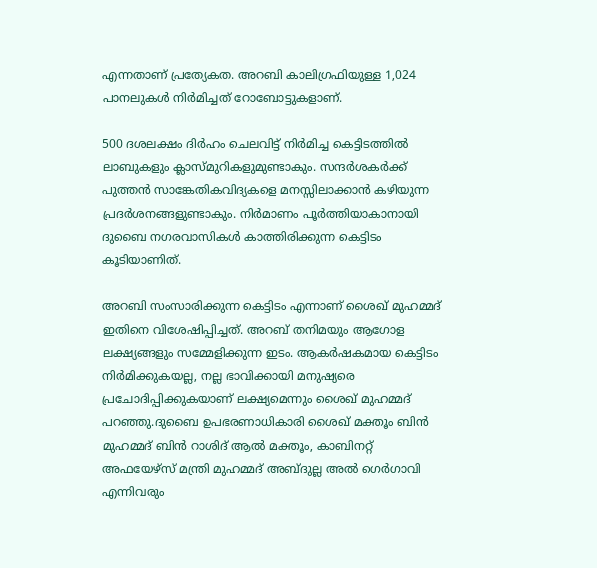എന്നതാണ് പ്രത്യേകത. അറബി കാലിഗ്രഫിയുള്ള 1,024 പാനലുകൾ നിർമിച്ചത് റോബോട്ടുകളാണ്.

500 ദശലക്ഷം ദിർഹം ചെലവിട്ട് നിർമിച്ച കെട്ടിടത്തിൽ ലാബുകളും ക്ലാസ്മുറികളുമുണ്ടാകും. സന്ദർശകർക്ക് പുത്തൻ സാങ്കേതികവിദ്യകളെ മനസ്സിലാക്കാൻ കഴിയുന്ന പ്രദർശനങ്ങളുണ്ടാകും. നിർമാണം പൂർത്തിയാകാനായി ദുബൈ നഗരവാസികൾ കാത്തിരിക്കുന്ന കെട്ടിടം കൂടിയാണിത്.

അറബി സംസാരിക്കുന്ന കെട്ടിടം എന്നാണ് ശൈഖ് മുഹമ്മദ് ഇതിനെ വിശേഷിപ്പിച്ചത്. അറബ് തനിമയും ആഗോള ലക്ഷ്യങ്ങളും സമ്മേളിക്കുന്ന ഇടം. ആകർഷകമായ കെട്ടിടം നിർമിക്കുകയല്ല, നല്ല ഭാവിക്കായി മനുഷ്യരെ പ്രചോദിപ്പിക്കുകയാണ് ലക്ഷ്യമെന്നും ശൈഖ് മുഹമ്മദ് പറഞ്ഞു.ദുബൈ ഉപഭരണാധികാരി ശൈഖ് മക്തൂം ബിൻ മുഹമ്മദ് ബിൻ റാശിദ് ആൽ മക്തൂം, കാബിനറ്റ് അഫയേഴ്സ് മന്ത്രി മുഹമ്മദ് അബ്ദുല്ല അൽ ഗെർഗാവി എന്നിവരും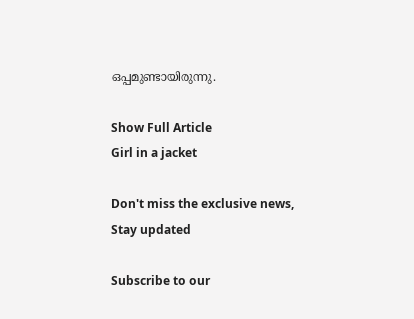ഒപ്പമുണ്ടായിരുന്നു.

Show Full Article
Girl in a jacket

Don't miss the exclusive news, Stay updated

Subscribe to our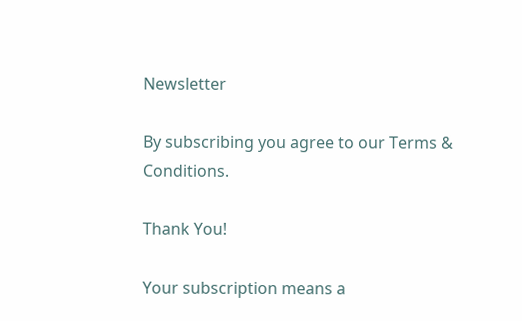Newsletter

By subscribing you agree to our Terms & Conditions.

Thank You!

Your subscription means a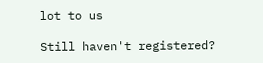lot to us

Still haven't registered?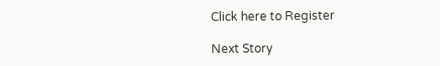Click here to Register

Next Story